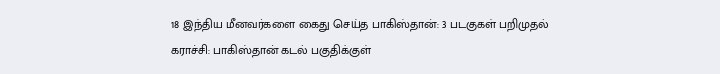18 இந்திய மீனவர்களை கைது செய்த பாகிஸ்தான்: 3 படகுகள் பறிமுதல்
கராச்சி: பாகிஸ்தான் கடல் பகுதிக்குள்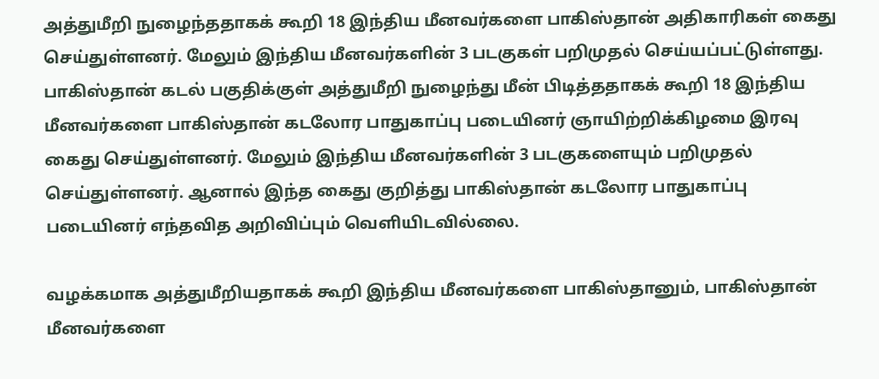அத்துமீறி நுழைந்ததாகக் கூறி 18 இந்திய மீனவர்களை பாகிஸ்தான் அதிகாரிகள் கைது செய்துள்ளனர். மேலும் இந்திய மீனவர்களின் 3 படகுகள் பறிமுதல் செய்யப்பட்டுள்ளது.
பாகிஸ்தான் கடல் பகுதிக்குள் அத்துமீறி நுழைந்து மீன் பிடித்ததாகக் கூறி 18 இந்திய மீனவர்களை பாகிஸ்தான் கடலோர பாதுகாப்பு படையினர் ஞாயிற்றிக்கிழமை இரவு கைது செய்துள்ளனர். மேலும் இந்திய மீனவர்களின் 3 படகுகளையும் பறிமுதல் செய்துள்ளனர். ஆனால் இந்த கைது குறித்து பாகிஸ்தான் கடலோர பாதுகாப்பு படையினர் எந்தவித அறிவிப்பும் வெளியிடவில்லை.

வழக்கமாக அத்துமீறியதாகக் கூறி இந்திய மீனவர்களை பாகிஸ்தானும், பாகிஸ்தான் மீனவர்களை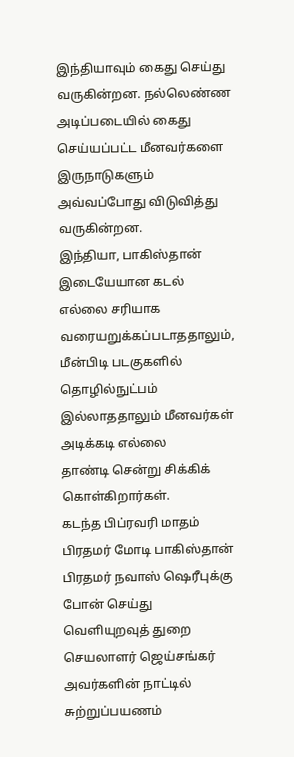இந்தியாவும் கைது செய்து வருகின்றன. நல்லெண்ண அடிப்படையில் கைது செய்யப்பட்ட மீனவர்களை இருநாடுகளும் அவ்வப்போது விடுவித்து வருகின்றன.
இந்தியா, பாகிஸ்தான் இடையேயான கடல் எல்லை சரியாக வரையறுக்கப்படாததாலும், மீன்பிடி படகுகளில் தொழில்நுட்பம் இல்லாததாலும் மீனவர்கள் அடிக்கடி எல்லை
தாண்டி சென்று சிக்கிக் கொள்கிறார்கள்.
கடந்த பிப்ரவரி மாதம் பிரதமர் மோடி பாகிஸ்தான் பிரதமர் நவாஸ் ஷெரீபுக்கு போன் செய்து வெளியுறவுத் துறை செயலாளர் ஜெய்சங்கர் அவர்களின் நாட்டில் சுற்றுப்பயணம்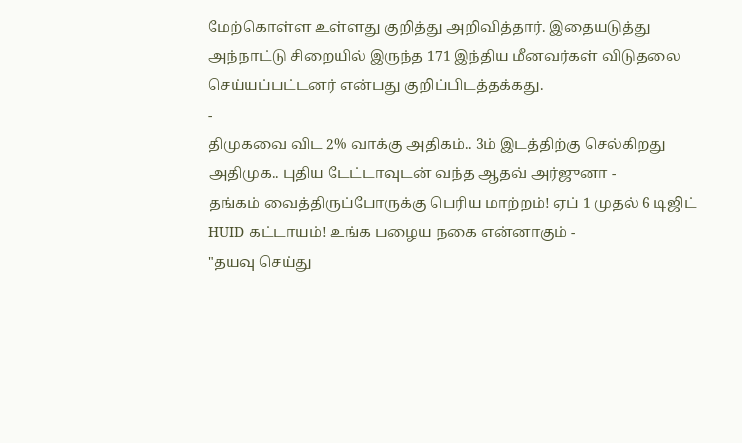மேற்கொள்ள உள்ளது குறித்து அறிவித்தார். இதையடுத்து அந்நாட்டு சிறையில் இருந்த 171 இந்திய மீனவர்கள் விடுதலை செய்யப்பட்டனர் என்பது குறிப்பிடத்தக்கது.
-
திமுகவை விட 2% வாக்கு அதிகம்.. 3ம் இடத்திற்கு செல்கிறது அதிமுக.. புதிய டேட்டாவுடன் வந்த ஆதவ் அர்ஜுனா -
தங்கம் வைத்திருப்போருக்கு பெரிய மாற்றம்! ஏப் 1 முதல் 6 டிஜிட் HUID கட்டாயம்! உங்க பழைய நகை என்னாகும் -
"தயவு செய்து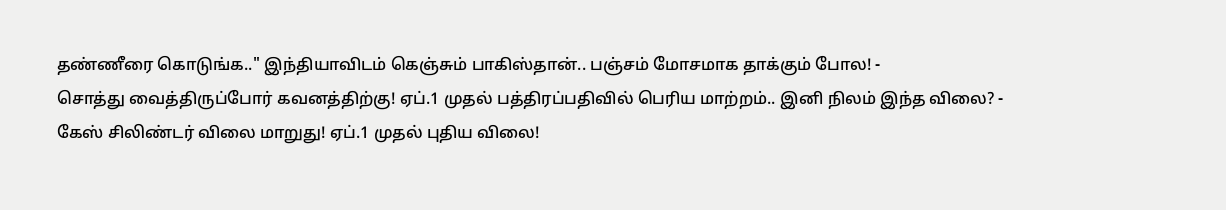தண்ணீரை கொடுங்க.." இந்தியாவிடம் கெஞ்சும் பாகிஸ்தான்.. பஞ்சம் மோசமாக தாக்கும் போல! -
சொத்து வைத்திருப்போர் கவனத்திற்கு! ஏப்.1 முதல் பத்திரப்பதிவில் பெரிய மாற்றம்.. இனி நிலம் இந்த விலை? -
கேஸ் சிலிண்டர் விலை மாறுது! ஏப்.1 முதல் புதிய விலை!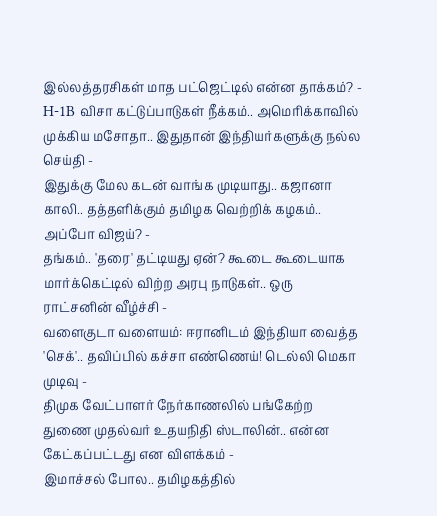இல்லத்தரசிகள் மாத பட்ஜெட்டில் என்ன தாக்கம்? -
H-1B விசா கட்டுப்பாடுகள் நீக்கம்.. அமெரிக்காவில் முக்கிய மசோதா.. இதுதான் இந்தியர்களுக்கு நல்ல செய்தி -
இதுக்கு மேல கடன் வாங்க முடியாது.. கஜானா காலி.. தத்தளிக்கும் தமிழக வெற்றிக் கழகம்.. அப்போ விஜய்? -
தங்கம்.. 'தரை' தட்டியது ஏன்? கூடை கூடையாக மார்க்கெட்டில் விற்ற அரபு நாடுகள்.. ஒரு ராட்சனின் வீழ்ச்சி -
வளைகுடா வளையம்: ஈரானிடம் இந்தியா வைத்த 'செக்'.. தவிப்பில் கச்சா எண்ணெய்! டெல்லி மெகா முடிவு -
திமுக வேட்பாளர் நேர்காணலில் பங்கேற்ற துணை முதல்வர் உதயநிதி ஸ்டாலின்.. என்ன கேட்கப்பட்டது என விளக்கம் -
இமாச்சல் போல.. தமிழகத்தில்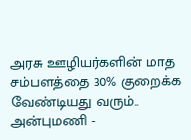அரசு ஊழியர்களின் மாத சம்பளத்தை 30% குறைக்க வேண்டியது வரும்.. அன்புமணி -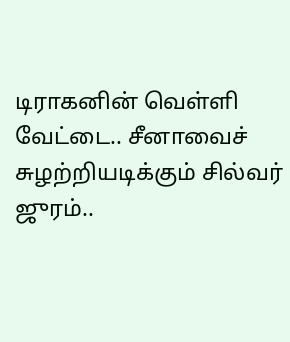டிராகனின் வெள்ளி வேட்டை.. சீனாவைச் சுழற்றியடிக்கும் சில்வர் ஜுரம்..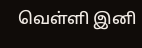வெள்ளி இனி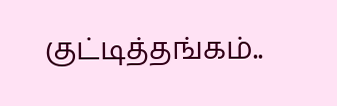குட்டித்தங்கம்..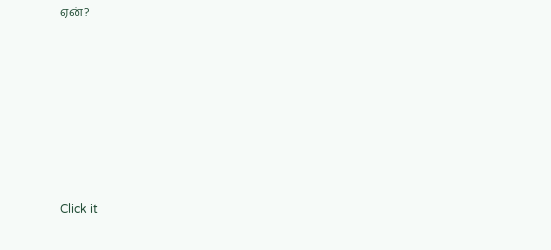ஏன்?












Click it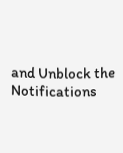and Unblock the Notifications